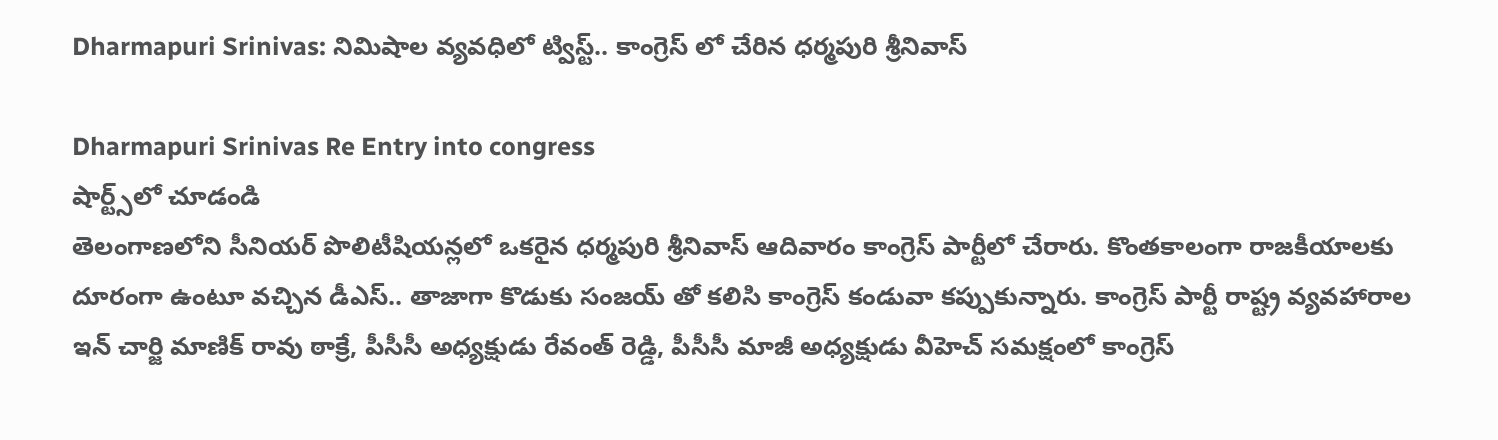Dharmapuri Srinivas: నిమిషాల వ్యవధిలో ట్విస్ట్.. కాంగ్రెస్ లో చేరిన ధర్మపురి శ్రీనివాస్

Dharmapuri Srinivas Re Entry into congress
షార్ట్స్‌లో చూడండి
తెలంగాణలోని సీనియర్ పొలిటీషియన్లలో ఒకరైన ధర్మపురి శ్రీనివాస్ ఆదివారం కాంగ్రెస్ పార్టీలో చేరారు. కొంతకాలంగా రాజకీయాలకు దూరంగా ఉంటూ వచ్చిన డీఎస్.. తాజాగా కొడుకు సంజయ్ తో కలిసి కాంగ్రెస్ కండువా కప్పుకున్నారు. కాంగ్రెస్ పార్టీ రాష్ట్ర వ్యవహారాల ఇన్ చార్జి మాణిక్ రావు ఠాక్రే, పీసీసీ అధ్యక్షుడు రేవంత్ రెడ్డి, పీసీసీ మాజీ అధ్యక్షుడు వీహెచ్ సమక్షంలో కాంగ్రెస్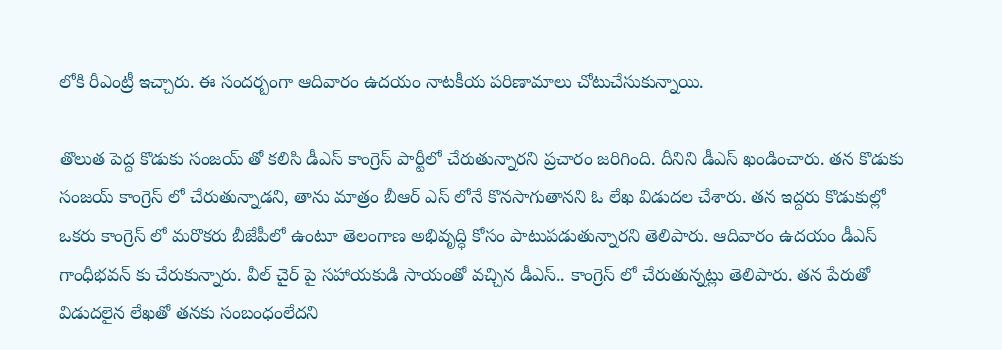లోకి రీఎంట్రీ ఇచ్చారు. ఈ సందర్బంగా ఆదివారం ఉదయం నాటకీయ పరిణామాలు చోటుచేసుకున్నాయి.

తొలుత పెద్ద కొడుకు సంజయ్ తో కలిసి డీఎస్ కాంగ్రెస్ పార్టీలో చేరుతున్నారని ప్రచారం జరిగింది. దీనిని డీఎస్ ఖండించారు. తన కొడుకు సంజయ్ కాంగ్రెస్ లో చేరుతున్నాడని, తాను మాత్రం బీఆర్ ఎస్ లోనే కొనసాగుతానని ఓ లేఖ విడుదల చేశారు. తన ఇద్దరు కొడుకుల్లో ఒకరు కాంగ్రెస్ లో మరొకరు బీజేపీలో ఉంటూ తెలంగాణ అభివృద్ధి కోసం పాటుపడుతున్నారని తెలిపారు. ఆదివారం ఉదయం డీఎస్ గాంధీభవన్ కు చేరుకున్నారు. వీల్ చైర్ పై సహాయకుడి సాయంతో వచ్చిన డీఎస్.. కాంగ్రెస్ లో చేరుతున్నట్లు తెలిపారు. తన పేరుతో విడుదలైన లేఖతో తనకు సంబంధంలేదని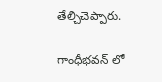తేల్చిచెప్పారు.

గాంధీభవన్ లో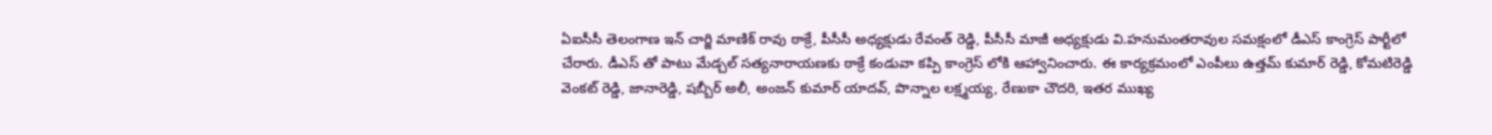ఏఐసీసీ తెలంగాణ ఇన్ చార్జి మాణిక్ రావు ఠాక్రే, పీసీసీ అధ్యక్షుడు రేవంత్ రెడ్డి, పీసీసీ మాజీ అధ్యక్షుడు వి.హనుమంతరావుల సమక్షంలో డీఎస్ కాంగ్రెస్ పార్టీలో చేరారు. డీఎస్ తో పాటు మేడ్చల్ సత్యనారాయణకు ఠాక్రే కండువా కప్పి కాంగ్రెస్ లోకి ఆహ్వానించారు. ఈ కార్యక్రమంలో ఎంపీలు ఉత్తమ్ కుమార్ రెడ్డి, కోమటిరెడ్డి వెంకట్ రెడ్డి, జానారెడ్డి, షబ్బీర్ అలీ, అంజన్ కుమార్ యాదవ్, పొన్నాల లక్ష్మయ్య, రేణుకా చౌదరి, ఇతర ముఖ్య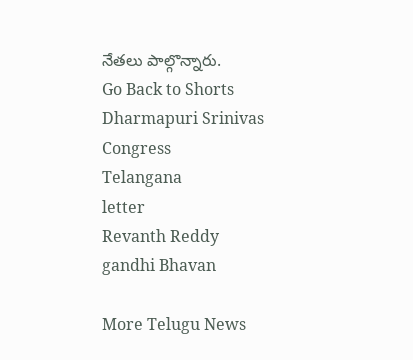నేతలు పాల్గొన్నారు.
Go Back to Shorts
Dharmapuri Srinivas
Congress
Telangana
letter
Revanth Reddy
gandhi Bhavan

More Telugu News